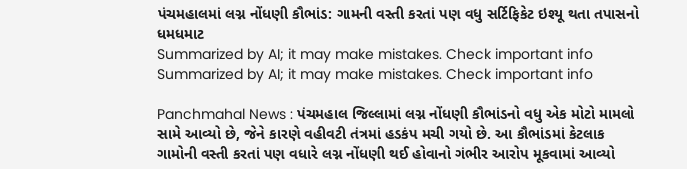પંચમહાલમાં લગ્ન નોંધણી કૌભાંડ: ગામની વસ્તી કરતાં પણ વધુ સર્ટિફિકેટ ઇશ્યૂ થતા તપાસનો ધમધમાટ
Summarized by AI; it may make mistakes. Check important info
Summarized by AI; it may make mistakes. Check important info

Panchmahal News : પંચમહાલ જિલ્લામાં લગ્ન નોંધણી કૌભાંડનો વધુ એક મોટો મામલો સામે આવ્યો છે, જેને કારણે વહીવટી તંત્રમાં હડકંપ મચી ગયો છે. આ કૌભાંડમાં કેટલાક ગામોની વસ્તી કરતાં પણ વધારે લગ્ન નોંધણી થઈ હોવાનો ગંભીર આરોપ મૂકવામાં આવ્યો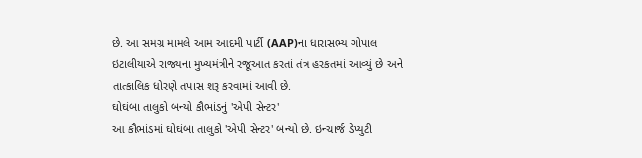છે. આ સમગ્ર મામલે આમ આદમી પાર્ટી (AAP)ના ધારાસભ્ય ગોપાલ ઇટાલીયાએ રાજ્યના મુખ્યમંત્રીને રજૂઆત કરતાં તંત્ર હરકતમાં આવ્યું છે અને તાત્કાલિક ધોરણે તપાસ શરૂ કરવામાં આવી છે.
ઘોઘંબા તાલુકો બન્યો કૌભાંડનું 'એપી સેન્ટર'
આ કૌભાંડમાં ઘોઘંબા તાલુકો 'એપી સેન્ટર' બન્યો છે. ઇન્ચાર્જ ડેપ્યુટી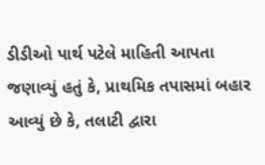ડીડીઓ પાર્થ પટેલે માહિતી આપતા જણાવ્યું હતું કે, પ્રાથમિક તપાસમાં બહાર આવ્યું છે કે, તલાટી દ્વારા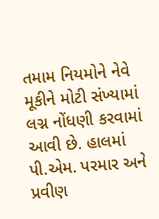તમામ નિયમોને નેવે મૂકીને મોટી સંખ્યામાં લગ્ન નોંધણી કરવામાં આવી છે. હાલમાં પી.એમ. પરમાર અને પ્રવીણ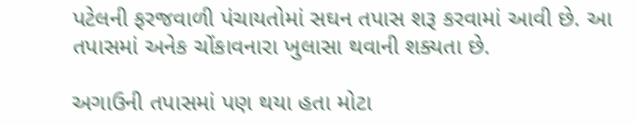પટેલની ફરજવાળી પંચાયતોમાં સઘન તપાસ શરૂ કરવામાં આવી છે. આ તપાસમાં અનેક ચોંકાવનારા ખુલાસા થવાની શક્યતા છે.

અગાઉની તપાસમાં પણ થયા હતા મોટા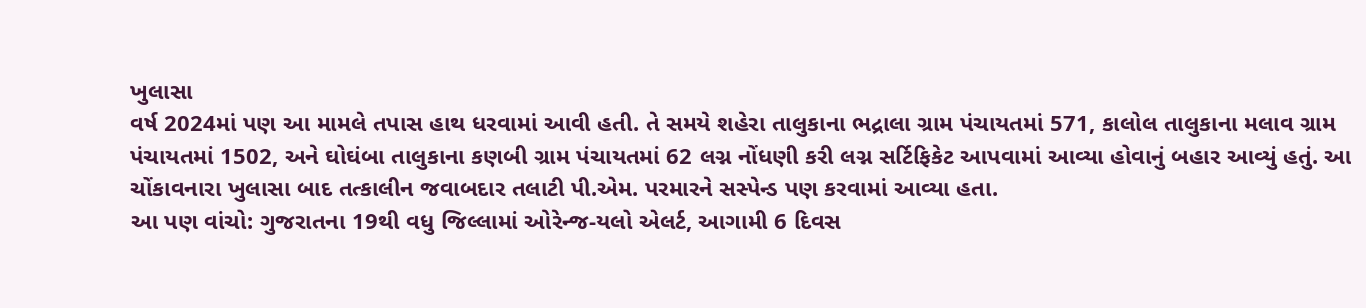ખુલાસા
વર્ષ 2024માં પણ આ મામલે તપાસ હાથ ધરવામાં આવી હતી. તે સમયે શહેરા તાલુકાના ભદ્રાલા ગ્રામ પંચાયતમાં 571, કાલોલ તાલુકાના મલાવ ગ્રામ પંચાયતમાં 1502, અને ઘોઘંબા તાલુકાના કણબી ગ્રામ પંચાયતમાં 62 લગ્ન નોંધણી કરી લગ્ન સર્ટિફિકેટ આપવામાં આવ્યા હોવાનું બહાર આવ્યું હતું. આ ચોંકાવનારા ખુલાસા બાદ તત્કાલીન જવાબદાર તલાટી પી.એમ. પરમારને સસ્પેન્ડ પણ કરવામાં આવ્યા હતા.
આ પણ વાંચો: ગુજરાતના 19થી વધુ જિલ્લામાં ઓરેન્જ-યલો એલર્ટ, આગામી 6 દિવસ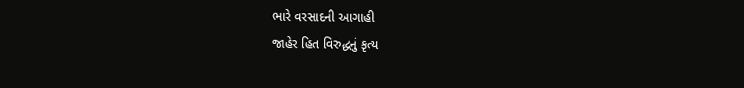ભારે વરસાદની આગાહી
જાહેર હિત વિરુદ્ધનું કૃત્ય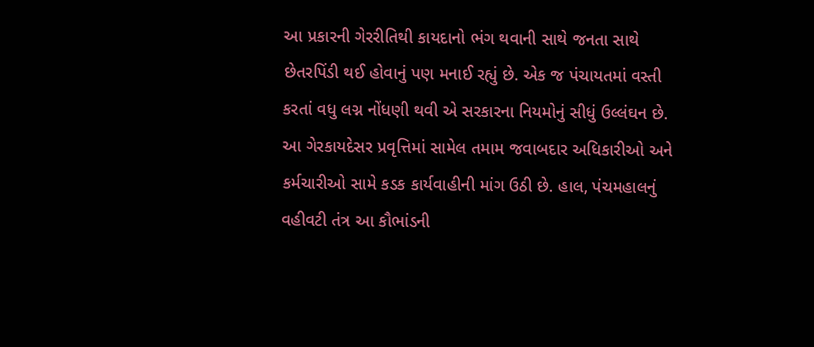આ પ્રકારની ગેરરીતિથી કાયદાનો ભંગ થવાની સાથે જનતા સાથે છેતરપિંડી થઈ હોવાનું પણ મનાઈ રહ્યું છે. એક જ પંચાયતમાં વસ્તી કરતાં વધુ લગ્ન નોંધણી થવી એ સરકારના નિયમોનું સીધું ઉલ્લંઘન છે. આ ગેરકાયદેસર પ્રવૃત્તિમાં સામેલ તમામ જવાબદાર અધિકારીઓ અને કર્મચારીઓ સામે કડક કાર્યવાહીની માંગ ઉઠી છે. હાલ, પંચમહાલનું વહીવટી તંત્ર આ કૌભાંડની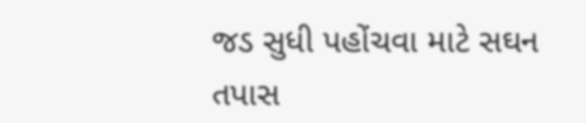જડ સુધી પહોંચવા માટે સઘન તપાસ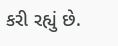કરી રહ્યું છે.